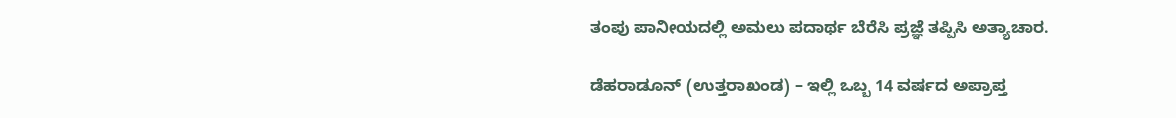ತಂಪು ಪಾನೀಯದಲ್ಲಿ ಅಮಲು ಪದಾರ್ಥ ಬೆರೆಸಿ ಪ್ರಜ್ಞೆ ತಪ್ಪಿಸಿ ಅತ್ಯಾಚಾರ.

ಡೆಹರಾಡೂನ್ (ಉತ್ತರಾಖಂಡ) – ಇಲ್ಲಿ ಒಬ್ಬ 14 ವರ್ಷದ ಅಪ್ರಾಪ್ತ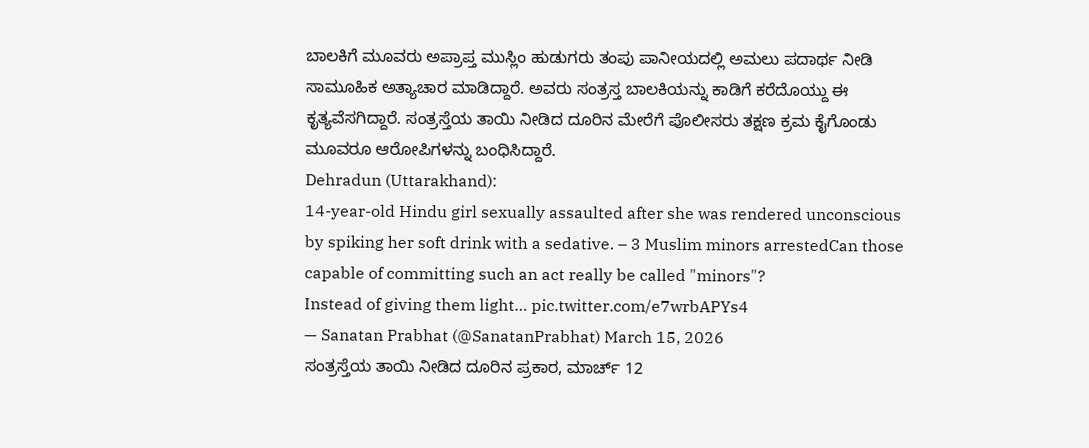ಬಾಲಕಿಗೆ ಮೂವರು ಅಪ್ರಾಪ್ತ ಮುಸ್ಲಿಂ ಹುಡುಗರು ತಂಪು ಪಾನೀಯದಲ್ಲಿ ಅಮಲು ಪದಾರ್ಥ ನೀಡಿ ಸಾಮೂಹಿಕ ಅತ್ಯಾಚಾರ ಮಾಡಿದ್ದಾರೆ. ಅವರು ಸಂತ್ರಸ್ತ ಬಾಲಕಿಯನ್ನು ಕಾಡಿಗೆ ಕರೆದೊಯ್ದು ಈ ಕೃತ್ಯವೆಸಗಿದ್ದಾರೆ. ಸಂತ್ರಸ್ತೆಯ ತಾಯಿ ನೀಡಿದ ದೂರಿನ ಮೇರೆಗೆ ಪೊಲೀಸರು ತಕ್ಷಣ ಕ್ರಮ ಕೈಗೊಂಡು ಮೂವರೂ ಆರೋಪಿಗಳನ್ನು ಬಂಧಿಸಿದ್ದಾರೆ.
Dehradun (Uttarakhand):
14-year-old Hindu girl sexually assaulted after she was rendered unconscious by spiking her soft drink with a sedative. – 3 Muslim minors arrestedCan those capable of committing such an act really be called "minors"?
Instead of giving them light… pic.twitter.com/e7wrbAPYs4
— Sanatan Prabhat (@SanatanPrabhat) March 15, 2026
ಸಂತ್ರಸ್ತೆಯ ತಾಯಿ ನೀಡಿದ ದೂರಿನ ಪ್ರಕಾರ, ಮಾರ್ಚ್ 12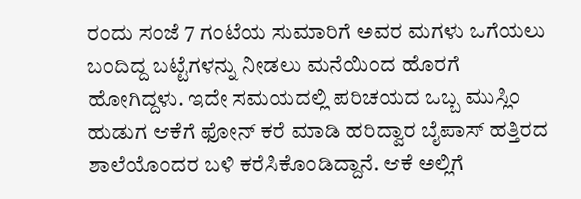ರಂದು ಸಂಜೆ 7 ಗಂಟೆಯ ಸುಮಾರಿಗೆ ಅವರ ಮಗಳು ಒಗೆಯಲು ಬಂದಿದ್ದ ಬಟ್ಟೆಗಳನ್ನು ನೀಡಲು ಮನೆಯಿಂದ ಹೊರಗೆ ಹೋಗಿದ್ದಳು. ಇದೇ ಸಮಯದಲ್ಲಿ ಪರಿಚಯದ ಒಬ್ಬ ಮುಸ್ಲಿಂ ಹುಡುಗ ಆಕೆಗೆ ಫೋನ್ ಕರೆ ಮಾಡಿ ಹರಿದ್ವಾರ ಬೈಪಾಸ್ ಹತ್ತಿರದ ಶಾಲೆಯೊಂದರ ಬಳಿ ಕರೆಸಿಕೊಂಡಿದ್ದಾನೆ. ಆಕೆ ಅಲ್ಲಿಗೆ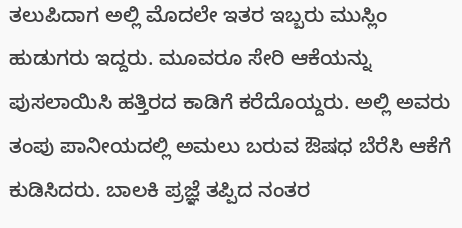ತಲುಪಿದಾಗ ಅಲ್ಲಿ ಮೊದಲೇ ಇತರ ಇಬ್ಬರು ಮುಸ್ಲಿಂ ಹುಡುಗರು ಇದ್ದರು. ಮೂವರೂ ಸೇರಿ ಆಕೆಯನ್ನು ಪುಸಲಾಯಿಸಿ ಹತ್ತಿರದ ಕಾಡಿಗೆ ಕರೆದೊಯ್ದರು. ಅಲ್ಲಿ ಅವರು ತಂಪು ಪಾನೀಯದಲ್ಲಿ ಅಮಲು ಬರುವ ಔಷಧ ಬೆರೆಸಿ ಆಕೆಗೆ ಕುಡಿಸಿದರು. ಬಾಲಕಿ ಪ್ರಜ್ಞೆ ತಪ್ಪಿದ ನಂತರ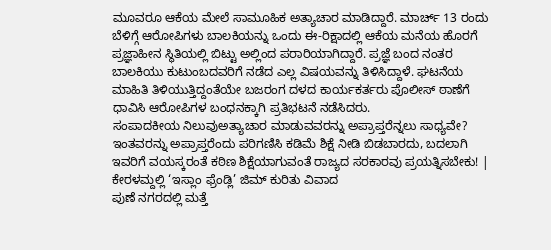ಮೂವರೂ ಆಕೆಯ ಮೇಲೆ ಸಾಮೂಹಿಕ ಅತ್ಯಾಚಾರ ಮಾಡಿದ್ದಾರೆ. ಮಾರ್ಚ್ 13 ರಂದು ಬೆಳಿಗ್ಗೆ ಆರೋಪಿಗಳು ಬಾಲಕಿಯನ್ನು ಒಂದು ಈ-ರಿಕ್ಷಾದಲ್ಲಿ ಆಕೆಯ ಮನೆಯ ಹೊರಗೆ ಪ್ರಜ್ಞಾಹೀನ ಸ್ಥಿತಿಯಲ್ಲಿ ಬಿಟ್ಟು ಅಲ್ಲಿಂದ ಪರಾರಿಯಾಗಿದ್ದಾರೆ. ಪ್ರಜ್ಞೆ ಬಂದ ನಂತರ ಬಾಲಕಿಯು ಕುಟುಂಬದವರಿಗೆ ನಡೆದ ಎಲ್ಲ ವಿಷಯವನ್ನು ತಿಳಿಸಿದ್ದಾಳೆ. ಘಟನೆಯ ಮಾಹಿತಿ ತಿಳಿಯುತ್ತಿದ್ದಂತೆಯೇ ಬಜರಂಗ ದಳದ ಕಾರ್ಯಕರ್ತರು ಪೊಲೀಸ್ ಠಾಣೆಗೆ ಧಾವಿಸಿ ಆರೋಪಿಗಳ ಬಂಧನಕ್ಕಾಗಿ ಪ್ರತಿಭಟನೆ ನಡೆಸಿದರು.
ಸಂಪಾದಕೀಯ ನಿಲುವುಅತ್ಯಾಚಾರ ಮಾಡುವವರನ್ನು ಅಪ್ರಾಪ್ತರೆನ್ನಲು ಸಾಧ್ಯವೇ? ಇಂತವರನ್ನು ಅಪ್ರಾಪ್ತರೆಂದು ಪರಿಗಣಿಸಿ ಕಡಿಮೆ ಶಿಕ್ಷೆ ನೀಡಿ ಬಿಡಬಾರದು, ಬದಲಾಗಿ ಇವರಿಗೆ ವಯಸ್ಕರಂತೆ ಕಠಿಣ ಶಿಕ್ಷೆಯಾಗುವಂತೆ ರಾಜ್ಯದ ಸರಕಾರವು ಪ್ರಯತ್ನಿಸಬೇಕು! |
ಕೇರಳಮ್ದಲ್ಲಿ ‘ಇಸ್ಲಾಂ ಫ್ರೆಂಡ್ಲಿ’ ಜಿಮ್ ಕುರಿತು ವಿವಾದ
ಪುಣೆ ನಗರದಲ್ಲಿ ಮತ್ತೆ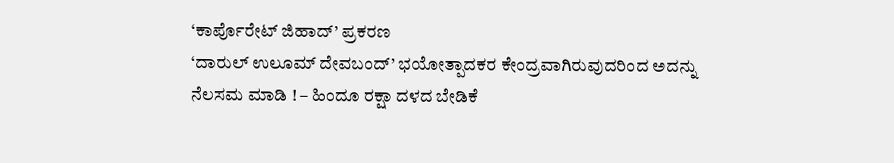‘ಕಾರ್ಪೊರೇಟ್ ಜಿಹಾದ್’ ಪ್ರಕರಣ
‘ದಾರುಲ್ ಉಲೂಮ್ ದೇವಬಂದ್’ ಭಯೋತ್ಪಾದಕರ ಕೇಂದ್ರವಾಗಿರುವುದರಿಂದ ಅದನ್ನು ನೆಲಸಮ ಮಾಡಿ ! – ಹಿಂದೂ ರಕ್ಷಾ ದಳದ ಬೇಡಿಕೆ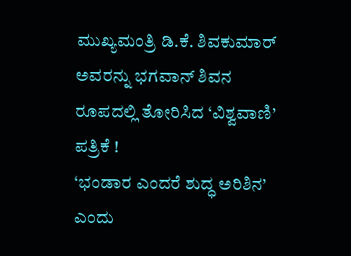ಮುಖ್ಯಮಂತ್ರಿ ಡಿ.ಕೆ. ಶಿವಕುಮಾರ್ ಅವರನ್ನು ಭಗವಾನ್ ಶಿವನ ರೂಪದಲ್ಲಿ ತೋರಿಸಿದ ‘ವಿಶ್ವವಾಣಿ’ ಪತ್ರಿಕೆ !
‘ಭಂಡಾರ ಎಂದರೆ ಶುದ್ಧ ಅರಿಶಿನ’ ಎಂದು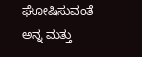ಘೋಷಿಸುವಂತೆ ಅನ್ನ ಮತ್ತು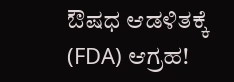ಔಷಧ ಆಡಳಿತಕ್ಕೆ (FDA) ಆಗ್ರಹ!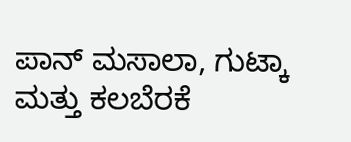ಪಾನ್ ಮಸಾಲಾ, ಗುಟ್ಕಾ ಮತ್ತು ಕಲಬೆರಕೆ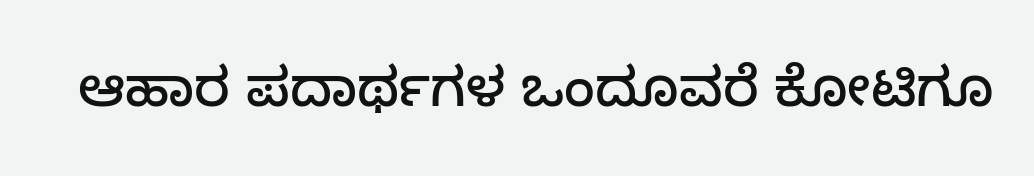ಆಹಾರ ಪದಾರ್ಥಗಳ ಒಂದೂವರೆ ಕೋಟಿಗೂ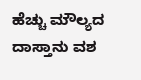ಹೆಚ್ಚು ಮೌಲ್ಯದ ದಾಸ್ತಾನು ವಶ